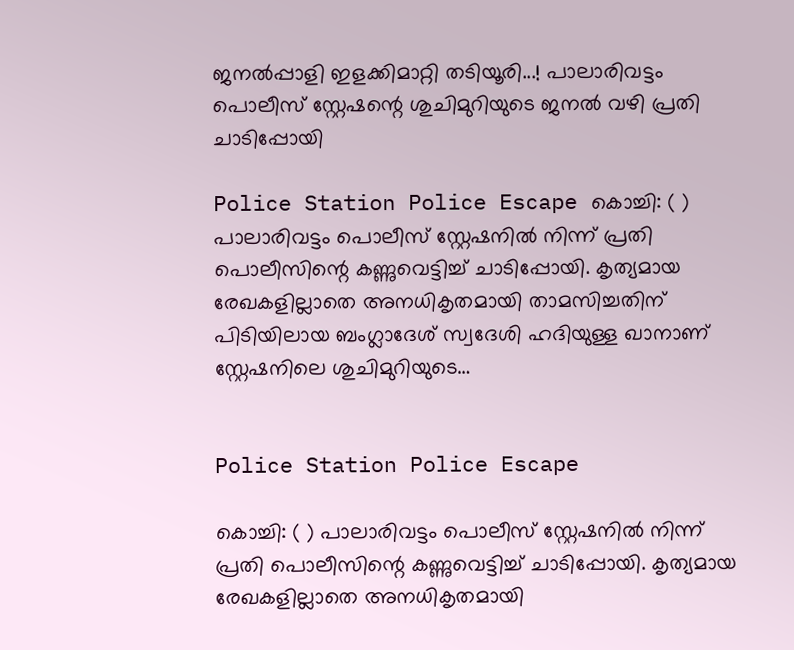ജനൽപ്പാളി ഇളക്കിമാറ്റി തടിയൂരി...! പാലാരിവട്ടം പൊലീസ് സ്റ്റേഷന്റെ ശുചിമുറിയുടെ ജനൽ വഴി പ്രതി ചാടിപ്പോയി

Police Station Police Escape കൊച്ചി: ( ) പാലാരിവട്ടം പൊലീസ് സ്റ്റേഷനിൽ നിന്ന് പ്രതി പൊലീസിന്റെ കണ്ണുവെട്ടിച്ച് ചാടിപ്പോയി. കൃത്യമായ രേഖകളില്ലാതെ അനധികൃതമായി താമസിച്ചതിന് പിടിയിലായ ബംഗ്ലാദേശ് സ്വദേശി ഹദിയുള്ള ഖാനാണ് സ്റ്റേഷനിലെ ശുചിമുറിയുടെ…


Police Station Police Escape

കൊച്ചി: ( ) പാലാരിവട്ടം പൊലീസ് സ്റ്റേഷനിൽ നിന്ന് പ്രതി പൊലീസിന്റെ കണ്ണുവെട്ടിച്ച് ചാടിപ്പോയി. കൃത്യമായ രേഖകളില്ലാതെ അനധികൃതമായി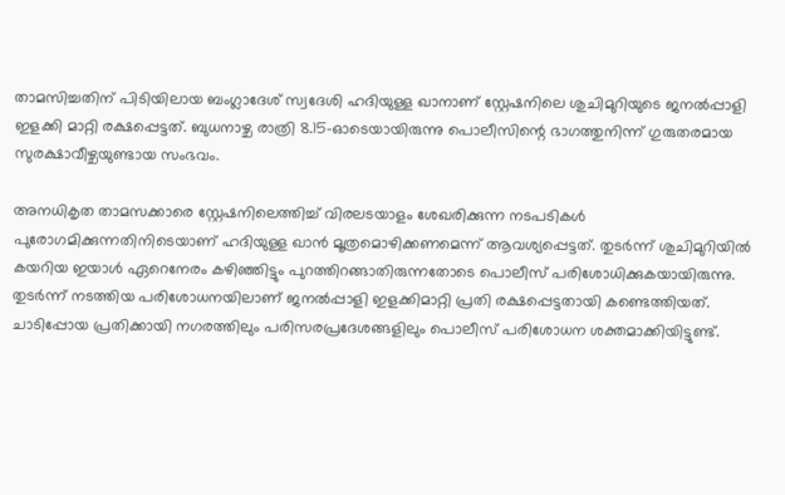താമസിച്ചതിന് പിടിയിലായ ബംഗ്ലാദേശ് സ്വദേശി ഹദിയുള്ള ഖാനാണ് സ്റ്റേഷനിലെ ശുചിമുറിയുടെ ജനൽപ്പാളി ഇളക്കി മാറ്റി രക്ഷപ്പെട്ടത്. ബുധനാഴ്ച രാത്രി 8.15-ഓടെയായിരുന്നു പൊലീസിന്റെ ഭാഗത്തുനിന്ന് ഗുരുതരമായ സുരക്ഷാവീഴ്ചയുണ്ടായ സംഭവം.

അനധികൃത താമസക്കാരെ സ്റ്റേഷനിലെത്തിച്ച് വിരലടയാളം ശേഖരിക്കുന്ന നടപടികൾ പുരോഗമിക്കുന്നതിനിടെയാണ് ഹദിയുള്ള ഖാൻ മൂത്രമൊഴിക്കണമെന്ന് ആവശ്യപ്പെട്ടത്. തുടര്‍ന്ന് ശുചിമുറിയിൽ കയറിയ ഇയാൾ ഏറെനേരം കഴിഞ്ഞിട്ടും പുറത്തിറങ്ങാതിരുന്നതോടെ പൊലീസ് പരിശോധിക്കുകയായിരുന്നു. തുടർന്ന് നടത്തിയ പരിശോധനയിലാണ് ജനൽപ്പാളി ഇളക്കിമാറ്റി പ്രതി രക്ഷപ്പെട്ടതായി കണ്ടെത്തിയത്. ചാടിപ്പോയ പ്രതിക്കായി നഗരത്തിലും പരിസരപ്രദേശങ്ങളിലും പൊലീസ് പരിശോധന ശക്തമാക്കിയിട്ടുണ്ട്.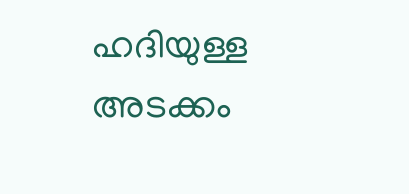ഹദിയുള്ള അടക്കം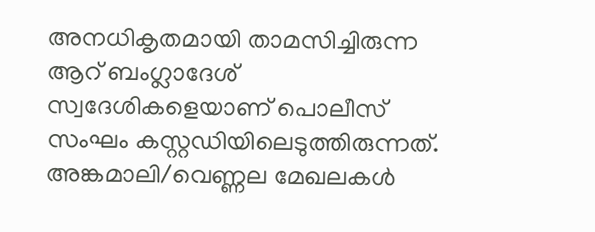അനധികൃതമായി താമസിച്ചിരുന്ന ആറ് ബംഗ്ലാദേശ് സ്വദേശികളെയാണ് പൊലീസ് സംഘം കസ്റ്റഡിയിലെടുത്തിരുന്നത്. അങ്കമാലി/വെണ്ണല മേഖലകൾ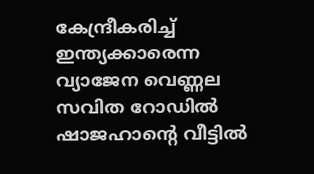കേന്ദ്രീകരിച്ച് ഇന്ത്യക്കാരെന്ന വ്യാജേന വെണ്ണല സവിത റോഡിൽ ഷാജഹാന്റെ വീട്ടിൽ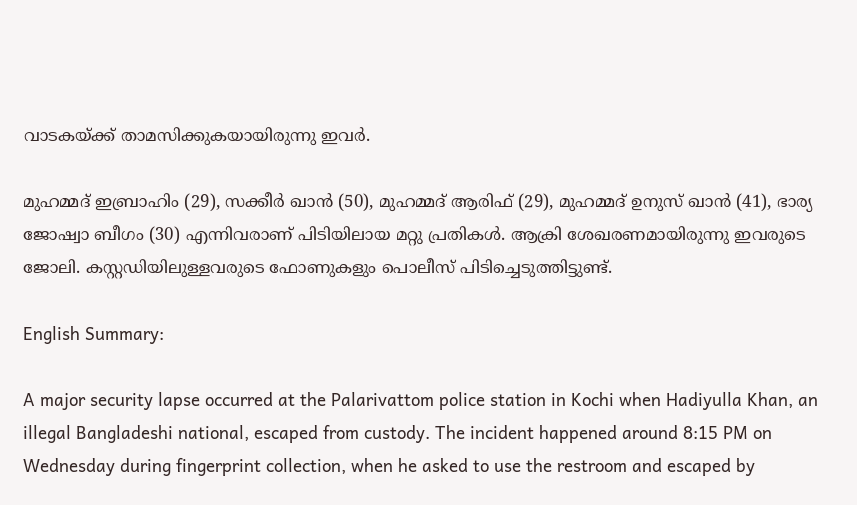വാടകയ്ക്ക് താമസിക്കുകയായിരുന്നു ഇവർ.

മുഹമ്മദ് ഇബ്രാഹിം (29), സക്കീർ ഖാൻ (50), മുഹമ്മദ് ആരിഫ് (29), മുഹമ്മദ് ഉനുസ് ഖാൻ (41), ഭാര്യ ജോഷ്വാ ബീഗം (30) എന്നിവരാണ് പിടിയിലായ മറ്റു പ്രതികൾ. ആക്രി ശേഖരണമായിരുന്നു ഇവരുടെ ജോലി. കസ്റ്റഡിയിലുള്ളവരുടെ ഫോണുകളും പൊലീസ് പിടിച്ചെടുത്തിട്ടുണ്ട്.

English Summary:

A major security lapse occurred at the Palarivattom police station in Kochi when Hadiyulla Khan, an illegal Bangladeshi national, escaped from custody. The incident happened around 8:15 PM on Wednesday during fingerprint collection, when he asked to use the restroom and escaped by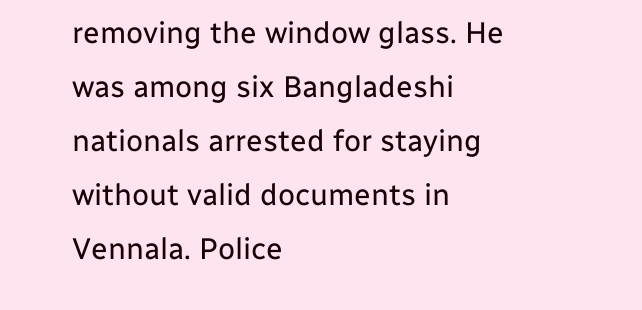removing the window glass. He was among six Bangladeshi nationals arrested for staying without valid documents in Vennala. Police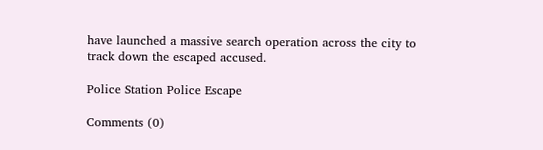have launched a massive search operation across the city to track down the escaped accused.

Police Station Police Escape

Comments (0)